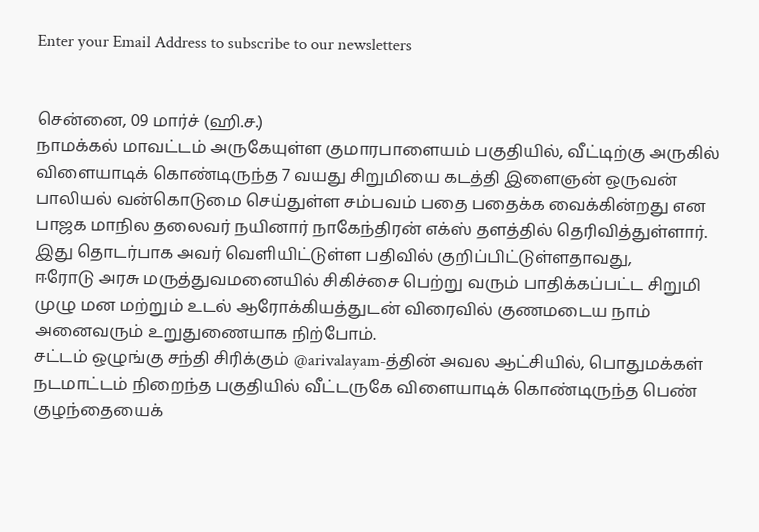Enter your Email Address to subscribe to our newsletters


சென்னை, 09 மார்ச் (ஹி.ச.)
நாமக்கல் மாவட்டம் அருகேயுள்ள குமாரபாளையம் பகுதியில், வீட்டிற்கு அருகில் விளையாடிக் கொண்டிருந்த 7 வயது சிறுமியை கடத்தி இளைஞன் ஒருவன் பாலியல் வன்கொடுமை செய்துள்ள சம்பவம் பதை பதைக்க வைக்கின்றது என பாஜக மாநில தலைவர் நயினார் நாகேந்திரன் எக்ஸ் தளத்தில் தெரிவித்துள்ளார்.
இது தொடர்பாக அவர் வெளியிட்டுள்ள பதிவில் குறிப்பிட்டுள்ளதாவது,
ஈரோடு அரசு மருத்துவமனையில் சிகிச்சை பெற்று வரும் பாதிக்கப்பட்ட சிறுமி முழு மன மற்றும் உடல் ஆரோக்கியத்துடன் விரைவில் குணமடைய நாம் அனைவரும் உறுதுணையாக நிற்போம்.
சட்டம் ஒழுங்கு சந்தி சிரிக்கும் @arivalayam-த்தின் அவல ஆட்சியில், பொதுமக்கள் நடமாட்டம் நிறைந்த பகுதியில் வீட்டருகே விளையாடிக் கொண்டிருந்த பெண் குழந்தையைக்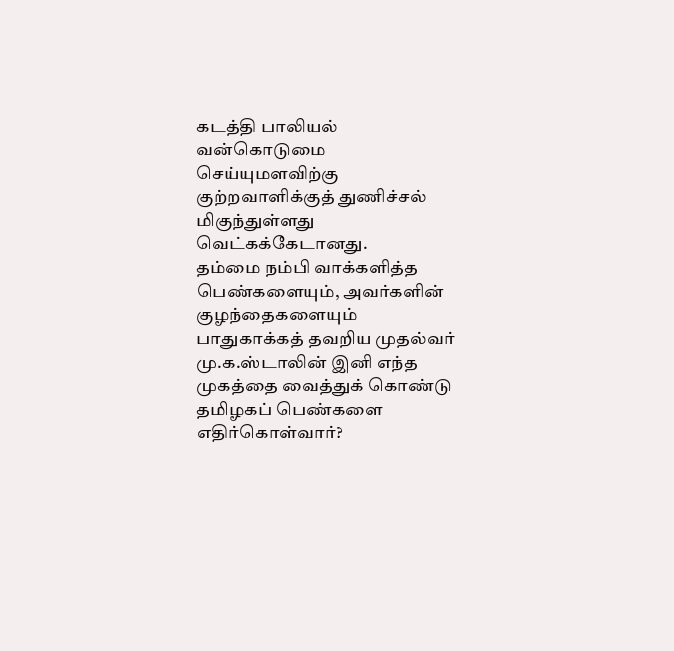கடத்தி பாலியல் வன்கொடுமை செய்யுமளவிற்கு குற்றவாளிக்குத் துணிச்சல் மிகுந்துள்ளது வெட்கக்கேடானது.
தம்மை நம்பி வாக்களித்த பெண்களையும், அவர்களின் குழந்தைகளையும் பாதுகாக்கத் தவறிய முதல்வர் மு.க.ஸ்டாலின் இனி எந்த முகத்தை வைத்துக் கொண்டு தமிழகப் பெண்களை எதிர்கொள்வார்?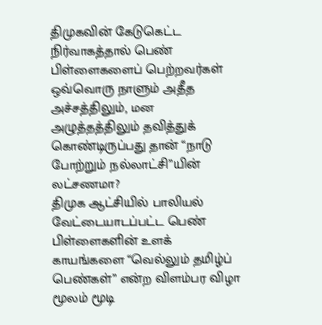திமுகவின் கேடுகெட்ட நிர்வாகத்தால் பெண் பிள்ளைகளைப் பெற்றவர்கள் ஒவ்வொரு நாளும் அதீத அச்சத்திலும், மன அழுத்தத்திலும் தவித்துக் கொண்டிருப்பது தான் “நாடு போற்றும் நல்லாட்சி”யின் லட்சணமா?
திமுக ஆட்சியில் பாலியல் வேட்டையாடப்பட்ட பெண் பிள்ளைகளின் உளக் காயங்களை “வெல்லும் தமிழ்ப் பெண்கள்” என்ற விளம்பர விழா மூலம் மூடி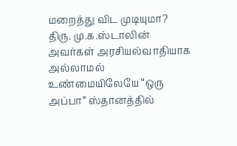மறைத்து விட முடியுமா? திரு. மு.க.ஸ்டாலின் அவர்கள் அரசியல்வாதியாக அல்லாமல் உண்மையிலேயே “ஒரு அப்பா” ஸ்தானத்தில்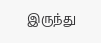இருந்து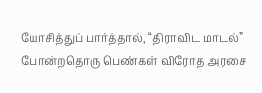யோசித்துப் பார்த்தால், “திராவிட மாடல்” போன்றதொரு பெண்கள் விரோத அரசை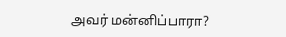அவர் மன்னிப்பாரா?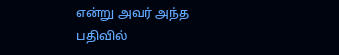என்று அவர் அந்த பதிவில்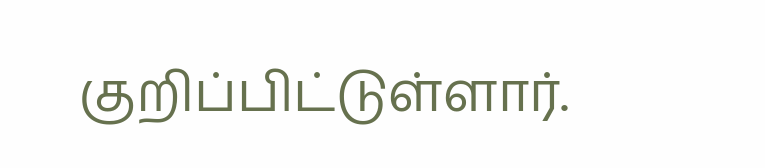குறிப்பிட்டுள்ளார்.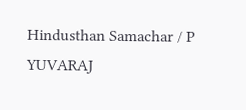Hindusthan Samachar / P YUVARAJ